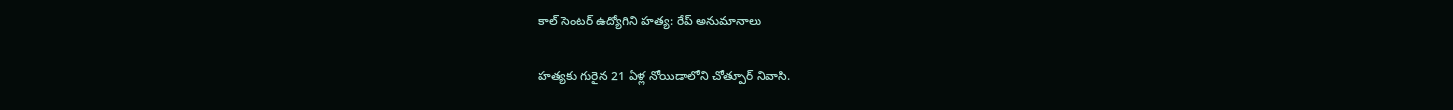కాల్ సెంటర్ ఉద్యోగిని హత్య: రేప్ అనుమానాలు

హత్యకు గురైన 21 ఏళ్ల నోయిడాలోని చోత్పూర్ నివాసి.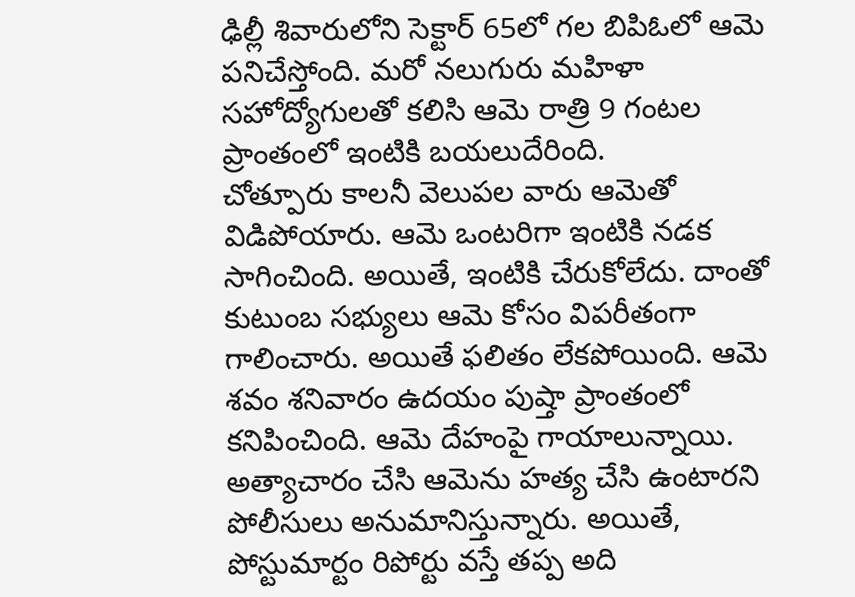ఢిల్లీ శివారులోని సెక్టార్ 65లో గల బిపిఓలో ఆమె పనిచేస్తోంది. మరో నలుగురు మహిళా సహోద్యోగులతో కలిసి ఆమె రాత్రి 9 గంటల ప్రాంతంలో ఇంటికి బయలుదేరింది.
చోత్పూరు కాలనీ వెలుపల వారు ఆమెతో విడిపోయారు. ఆమె ఒంటరిగా ఇంటికి నడక సాగించింది. అయితే, ఇంటికి చేరుకోలేదు. దాంతో కుటుంబ సభ్యులు ఆమె కోసం విపరీతంగా గాలించారు. అయితే ఫలితం లేకపోయింది. ఆమె శవం శనివారం ఉదయం పుష్తా ప్రాంతంలో కనిపించింది. ఆమె దేహంపై గాయాలున్నాయి.
అత్యాచారం చేసి ఆమెను హత్య చేసి ఉంటారని పోలీసులు అనుమానిస్తున్నారు. అయితే, పోస్టుమార్టం రిపోర్టు వస్తే తప్ప అది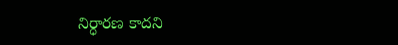నిర్ధారణ కాదని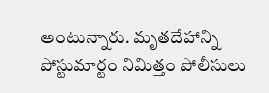అంటున్నారు. మృతదేహాన్ని పోస్టుమార్టం నిమిత్తం పోలీసులు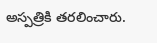అస్పత్రికి తరలించారు.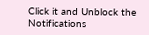Click it and Unblock the Notifications